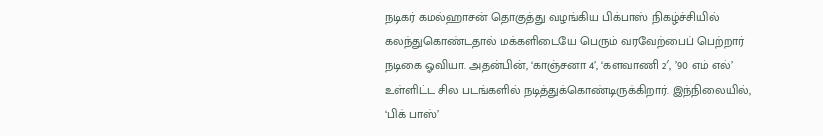நடிகர் கமல்ஹாசன் தொகுத்து வழங்கிய பிக்பாஸ் நிகழ்ச்சியில் கலந்துகொண்டதால் மக்களிடையே பெரும் வரவேற்பைப் பெற்றார் நடிகை ஓவியா. அதன்பின், ‘காஞ்சனா 4’, ‘களவாணி 2′, ’90 எம் எல்’ உள்ளிட்ட சில படங்களில் நடித்துக்கொண்டிருக்கிறார். இந்நிலையில், ‘பிக் பாஸ்’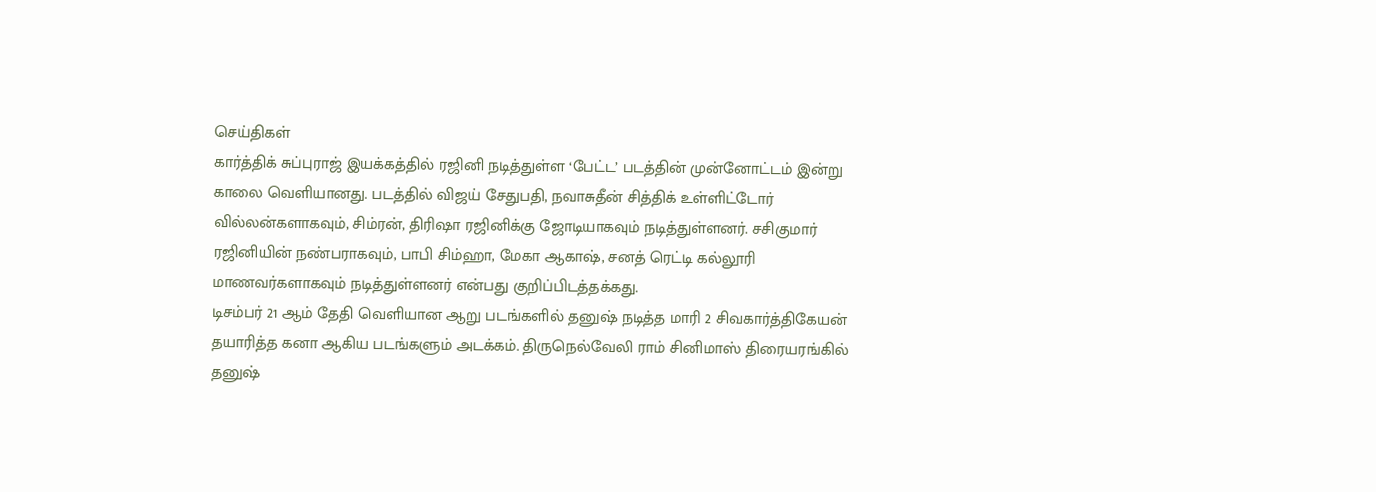செய்திகள்
கார்த்திக் சுப்புராஜ் இயக்கத்தில் ரஜினி நடித்துள்ள ‘பேட்ட’ படத்தின் முன்னோட்டம் இன்று காலை வெளியானது. படத்தில் விஜய் சேதுபதி, நவாசுதீன் சித்திக் உள்ளிட்டோர் வில்லன்களாகவும், சிம்ரன், திரிஷா ரஜினிக்கு ஜோடியாகவும் நடித்துள்ளனர். சசிகுமார் ரஜினியின் நண்பராகவும், பாபி சிம்ஹா, மேகா ஆகாஷ், சனத் ரெட்டி கல்லூரி மாணவர்களாகவும் நடித்துள்ளனர் என்பது குறிப்பிடத்தக்கது.
டிசம்பர் 21 ஆம் தேதி வெளியான ஆறு படங்களில் தனுஷ் நடித்த மாரி 2 சிவகார்த்திகேயன் தயாரித்த கனா ஆகிய படங்களும் அடக்கம். திருநெல்வேலி ராம் சினிமாஸ் திரையரங்கில் தனுஷ்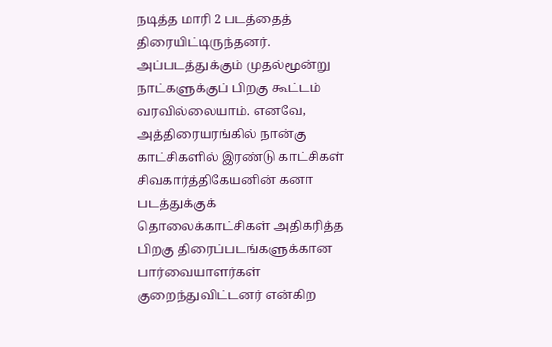நடித்த மாரி 2 படத்தைத் திரையிட்டிருந்தனர். அப்படத்துக்கும் முதல்மூன்று நாட்களுக்குப் பிறகு கூட்டம் வரவில்லையாம். எனவே, அத்திரையரங்கில் நான்கு காட்சிகளில் இரண்டு காட்சிகள் சிவகார்த்திகேயனின் கனா படத்துக்குக்
தொலைக்காட்சிகள் அதிகரித்த பிறகு திரைப்படங்களுக்கான பார்வையாளர்கள் குறைந்துவிட்டனர் என்கிற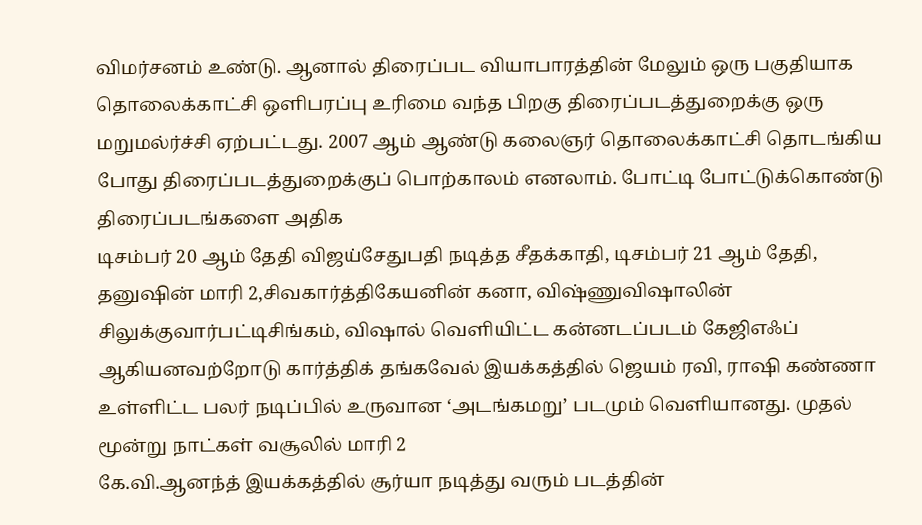விமர்சனம் உண்டு. ஆனால் திரைப்பட வியாபாரத்தின் மேலும் ஒரு பகுதியாக தொலைக்காட்சி ஒளிபரப்பு உரிமை வந்த பிறகு திரைப்படத்துறைக்கு ஒரு மறுமல்ர்ச்சி ஏற்பட்டது. 2007 ஆம் ஆண்டு கலைஞர் தொலைக்காட்சி தொடங்கிய போது திரைப்படத்துறைக்குப் பொற்காலம் எனலாம். போட்டி போட்டுக்கொண்டு திரைப்படங்களை அதிக
டிசம்பர் 20 ஆம் தேதி விஜய்சேதுபதி நடித்த சீதக்காதி, டிசம்பர் 21 ஆம் தேதி, தனுஷின் மாரி 2,சிவகார்த்திகேயனின் கனா, விஷ்ணுவிஷாலின் சிலுக்குவார்பட்டிசிங்கம், விஷால் வெளியிட்ட கன்னடப்படம் கேஜிஎஃப் ஆகியனவற்றோடு கார்த்திக் தங்கவேல் இயக்கத்தில் ஜெயம் ரவி, ராஷி கண்ணா உள்ளிட்ட பலர் நடிப்பில் உருவான ‘அடங்கமறு’ படமும் வெளியானது. முதல் மூன்று நாட்கள் வசூலில் மாரி 2
கே.வி.ஆனந்த் இயக்கத்தில் சூர்யா நடித்து வரும் படத்தின்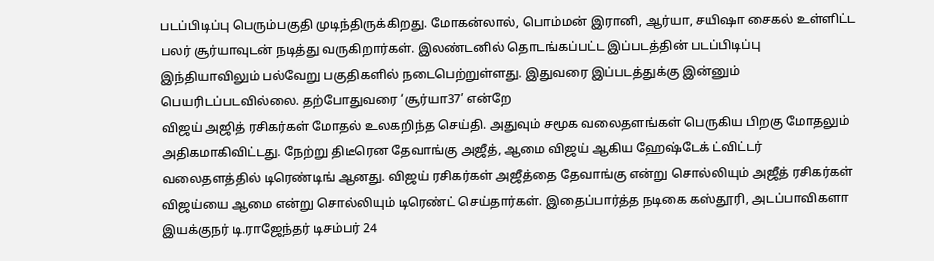படப்பிடிப்பு பெரும்பகுதி முடிந்திருக்கிறது. மோகன்லால், பொம்மன் இரானி, ஆர்யா, சயிஷா சைகல் உள்ளிட்ட பலர் சூர்யாவுடன் நடித்து வருகிறார்கள். இலண்டனில் தொடங்கப்பட்ட இப்படத்தின் படப்பிடிப்பு இந்தியாவிலும் பல்வேறு பகுதிகளில் நடைபெற்றுள்ளது. இதுவரை இப்படத்துக்கு இன்னும் பெயரிடப்படவில்லை. தற்போதுவரை ‘சூர்யா37’ என்றே
விஜய் அஜித் ரசிகர்கள் மோதல் உலகறிந்த செய்தி. அதுவும் சமூக வலைதளங்கள் பெருகிய பிறகு மோதலும் அதிகமாகிவிட்டது. நேற்று திடீரென தேவாங்கு அஜீத், ஆமை விஜய் ஆகிய ஹேஷ்டேக் ட்விட்டர் வலைதளத்தில் டிரெண்டிங் ஆனது. விஜய் ரசிகர்கள் அஜீத்தை தேவாங்கு என்று சொல்லியும் அஜீத் ரசிகர்கள் விஜய்யை ஆமை என்று சொல்லியும் டிரெண்ட் செய்தார்கள். இதைப்பார்த்த நடிகை கஸ்தூரி, அடப்பாவிகளா
இயக்குநர் டி.ராஜேந்தர் டிசம்பர் 24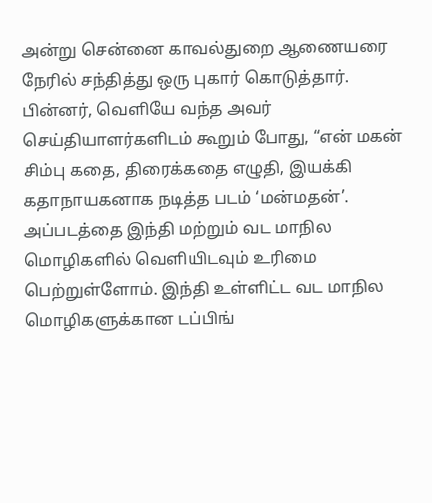அன்று சென்னை காவல்துறை ஆணையரை நேரில் சந்தித்து ஒரு புகார் கொடுத்தார். பின்னர், வெளியே வந்த அவர் செய்தியாளர்களிடம் கூறும் போது, “என் மகன் சிம்பு கதை, திரைக்கதை எழுதி, இயக்கி கதாநாயகனாக நடித்த படம் ‘மன்மதன்’. அப்படத்தை இந்தி மற்றும் வட மாநில மொழிகளில் வெளியிடவும் உரிமை பெற்றுள்ளோம். இந்தி உள்ளிட்ட வட மாநில மொழிகளுக்கான டப்பிங்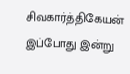சிவகார்த்திகேயன் இப்போது இன்று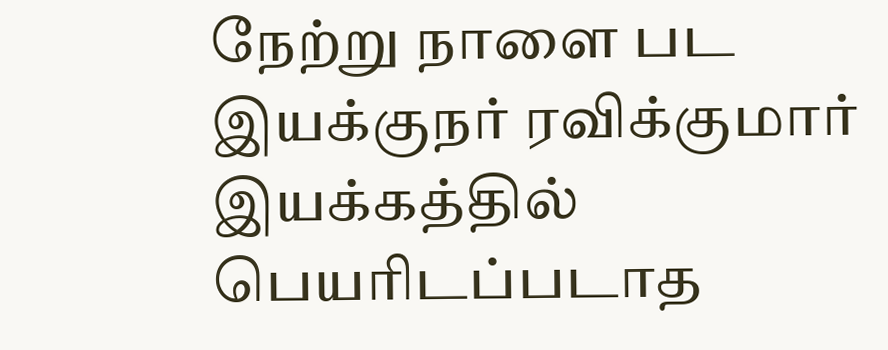நேற்று நாளை பட இயக்குநர் ரவிக்குமார் இயக்கத்தில் பெயரிடப்படாத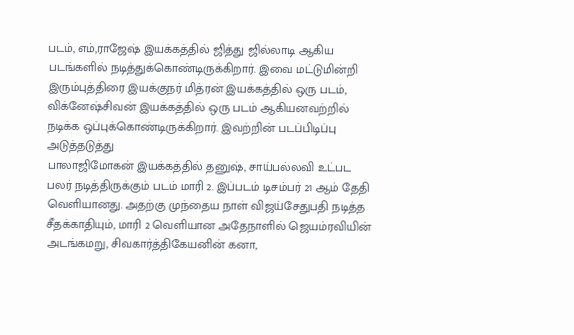படம், எம்,ராஜேஷ் இயக்கத்தில் ஜித்து ஜில்லாடி ஆகிய படங்களில் நடித்துக்கொண்டிருக்கிறார். இவை மட்டுமின்றி இரும்புத்திரை இயக்குநர் மித்ரன் இயக்கத்தில் ஒரு படம், விக்னேஷ்சிவன் இயக்கத்தில் ஒரு படம் ஆகியனவற்றில் நடிக்க ஒப்புக்கொண்டிருக்கிறார். இவற்றின் படப்பிடிப்பு அடுத்தடுத்து
பாலாஜிமோகன் இயக்கத்தில் தனுஷ், சாய்பல்லவி உட்பட பலர் நடித்திருக்கும் படம் மாரி 2. இப்படம் டிசம்பர் 21 ஆம் தேதி வெளியானது. அதற்கு முந்தைய நாள் விஜய்சேதுபதி நடித்த சீதக்காதியும், மாரி 2 வெளியான அதேநாளில் ஜெயம்ரவியின் அடங்கமறு, சிவகார்த்திகேயனின் கனா,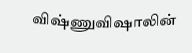விஷ்ணுவிஷாலின்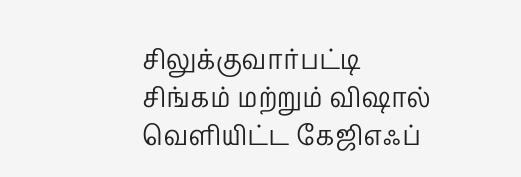சிலுக்குவார்பட்டி சிங்கம் மற்றும் விஷால் வெளியிட்ட கேஜிஎஃப்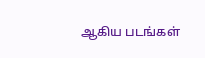ஆகிய படங்கள்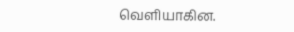வெளியாகின.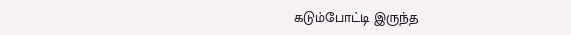கடும்போட்டி இருந்த